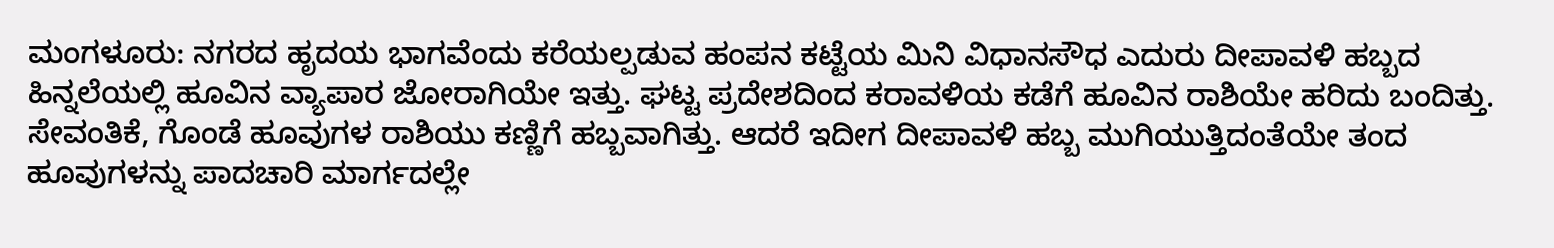ಮಂಗಳೂರು: ನಗರದ ಹೃದಯ ಭಾಗವೆಂದು ಕರೆಯಲ್ಪಡುವ ಹಂಪನ ಕಟ್ಟೆಯ ಮಿನಿ ವಿಧಾನಸೌಧ ಎದುರು ದೀಪಾವಳಿ ಹಬ್ಬದ ಹಿನ್ನಲೆಯಲ್ಲಿ ಹೂವಿನ ವ್ಯಾಪಾರ ಜೋರಾಗಿಯೇ ಇತ್ತು. ಘಟ್ಟ ಪ್ರದೇಶದಿಂದ ಕರಾವಳಿಯ ಕಡೆಗೆ ಹೂವಿನ ರಾಶಿಯೇ ಹರಿದು ಬಂದಿತ್ತು. ಸೇವಂತಿಕೆ, ಗೊಂಡೆ ಹೂವುಗಳ ರಾಶಿಯು ಕಣ್ಣಿಗೆ ಹಬ್ಬವಾಗಿತ್ತು. ಆದರೆ ಇದೀಗ ದೀಪಾವಳಿ ಹಬ್ಬ ಮುಗಿಯುತ್ತಿದಂತೆಯೇ ತಂದ ಹೂವುಗಳನ್ನು ಪಾದಚಾರಿ ಮಾರ್ಗದಲ್ಲೇ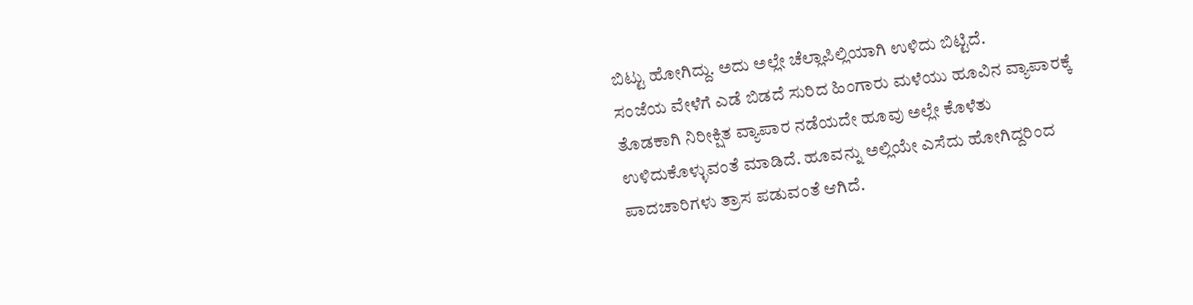ಬಿಟ್ಟು ಹೋಗಿದ್ದು. ಅದು ಅಲ್ಲೇ ಚೆಲ್ಲಾಪಿಲ್ಲಿಯಾಗಿ ಉಳಿದು ಬಿಟ್ಟಿದೆ.
ಸಂಜೆಯ ವೇಳೆಗೆ ಎಡೆ ಬಿಡದೆ ಸುರಿದ ಹಿಂಗಾರು ಮಳೆಯು ಹೂವಿನ ವ್ಯಾಪಾರಕ್ಕೆ ತೊಡಕಾಗಿ ನಿರೀಕ್ಷಿತ ವ್ಯಾಪಾರ ನಡೆಯದೇ ಹೂವು ಅಲ್ಲೇ ಕೊಳೆತು ಉಳಿದುಕೊಳ್ಳುವಂತೆ ಮಾಡಿದೆ. ಹೂವನ್ನು ಅಲ್ಲಿಯೇ ಎಸೆದು ಹೋಗಿದ್ದರಿಂದ ಪಾದಚಾರಿಗಳು ತ್ರಾಸ ಪಡುವಂತೆ ಆಗಿದೆ.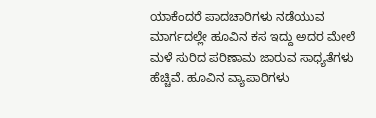ಯಾಕೆಂದರೆ ಪಾದಚಾರಿಗಳು ನಡೆಯುವ ಮಾರ್ಗದಲ್ಲೇ ಹೂವಿನ ಕಸ ಇದ್ದು ಅದರ ಮೇಲೆ ಮಳೆ ಸುರಿದ ಪರಿಣಾಮ ಜಾರುವ ಸಾಧ್ಯತೆಗಳು ಹೆಚ್ಚಿವೆ. ಹೂವಿನ ವ್ಯಾಪಾರಿಗಳು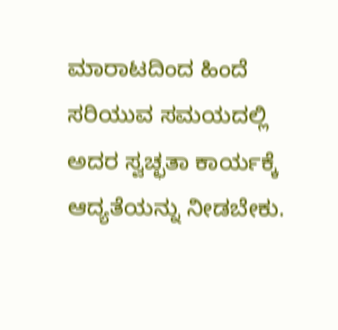ಮಾರಾಟದಿಂದ ಹಿಂದೆ ಸರಿಯುವ ಸಮಯದಲ್ಲಿ ಅದರ ಸ್ವಚ್ಛತಾ ಕಾರ್ಯಕ್ಕೆ ಆದ್ಯತೆಯನ್ನು ನೀಡಬೇಕು.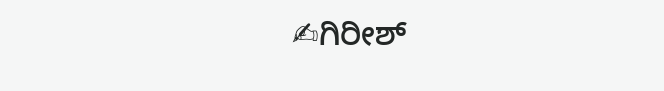✍ಗಿರೀಶ್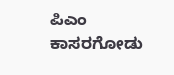ಪಿಎಂ
ಕಾಸರಗೋಡು